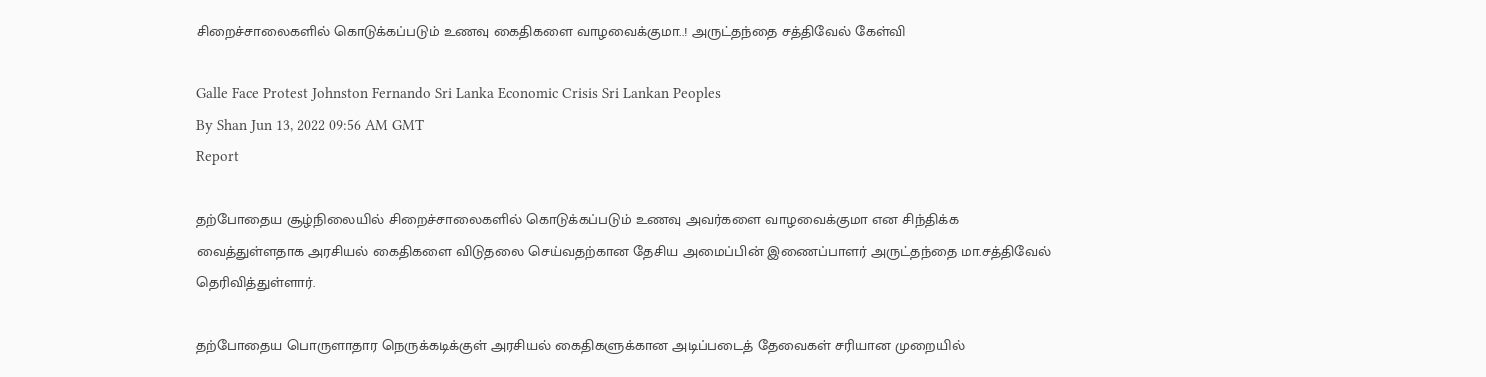சிறைச்சாலைகளில் கொடுக்கப்படும் உணவு கைதிகளை வாழவைக்குமா..! அருட்தந்தை சத்திவேல் கேள்வி

Galle Face Protest Johnston Fernando Sri Lanka Economic Crisis Sri Lankan Peoples
By Shan Jun 13, 2022 09:56 AM GMT
Report

தற்போதைய சூழ்நிலையில் சிறைச்சாலைகளில் கொடுக்கப்படும் உணவு அவர்களை வாழவைக்குமா என சிந்திக்க வைத்துள்ளதாக அரசியல் கைதிகளை விடுதலை செய்வதற்கான தேசிய அமைப்பின் இணைப்பாளர் அருட்தந்தை மா.சத்திவேல் தெரிவித்துள்ளார்.

தற்போதைய பொருளாதார நெருக்கடிக்குள் அரசியல் கைதிகளுக்கான அடிப்படைத் தேவைகள் சரியான முறையில்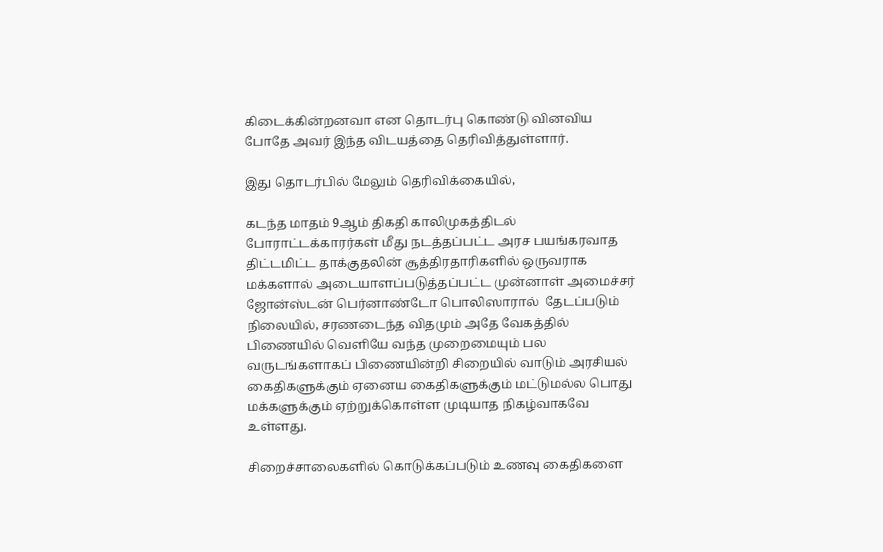கிடைக்கின்றனவா என தொடர்பு கொண்டு வினவிய போதே அவர் இந்த விடயத்தை தெரிவித்துள்ளார்.

இது தொடர்பில் மேலும் தெரிவிக்கையில்,

கடந்த மாதம் 9ஆம் திகதி காலிமுகத்திடல் போராட்டக்காரர்கள் மீது நடத்தப்பட்ட அரச பயங்கரவாத திட்டமிட்ட தாக்குதலின் சூத்திரதாரிகளில் ஒருவராக மக்களால் அடையாளப்படுத்தப்பட்ட முன்னாள் அமைச்சர் ஜோன்ஸ்டன் பெர்னாண்டோ பொலிஸாரால்  தேடப்படும் நிலையில், சரணடைந்த விதமும் அதே வேகத்தில் பிணையில் வெளியே வந்த முறைமையும் பல வருடங்களாகப் பிணையின்றி சிறையில் வாடும் அரசியல் கைதிகளுக்கும் ஏனைய கைதிகளுக்கும் மட்டுமல்ல பொது மக்களுக்கும் ஏற்றுக்கொள்ள முடியாத நிகழ்வாகவே உள்ளது.

சிறைச்சாலைகளில் கொடுக்கப்படும் உணவு கைதிகளை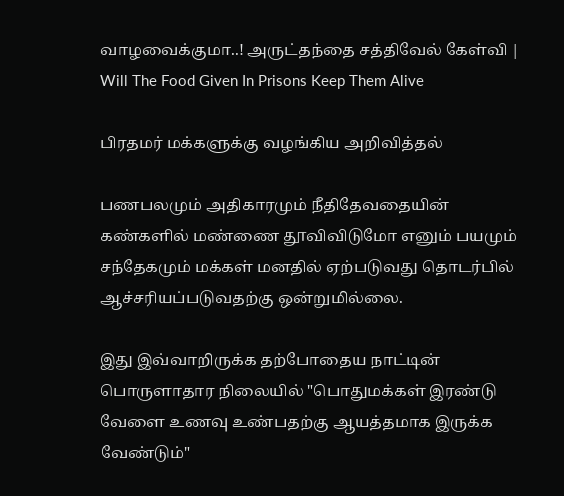வாழவைக்குமா..! அருட்தந்தை சத்திவேல் கேள்வி | Will The Food Given In Prisons Keep Them Alive

பிரதமர் மக்களுக்கு வழங்கிய அறிவித்தல்

பணபலமும் அதிகாரமும் நீதிதேவதையின் கண்களில் மண்ணை தூவிவிடுமோ எனும் பயமும் சந்தேகமும் மக்கள் மனதில் ஏற்படுவது தொடர்பில் ஆச்சரியப்படுவதற்கு ஒன்றுமில்லை.

இது இவ்வாறிருக்க தற்போதைய நாட்டின் பொருளாதார நிலையில் "பொதுமக்கள் இரண்டு வேளை உணவு உண்பதற்கு ஆயத்தமாக இருக்க வேண்டும்"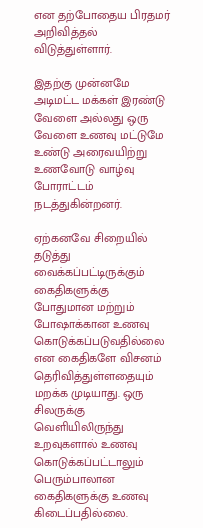என தற்போதைய பிரதமர் அறிவித்தல் விடுத்துள்ளார்.

இதற்கு முன்னமே அடிமட்ட மக்கள் இரண்டு வேளை அல்லது ஒரு வேளை உணவு மட்டுமே உண்டு அரைவயிற்று உணவோடு வாழ்வு போராட்டம் நடத்துகின்றனர்.

ஏற்கனவே சிறையில் தடுத்து வைக்கப்பட்டிருக்கும் கைதிகளுக்கு போதுமான மற்றும் போஷாக்கான உணவு கொடுக்கப்படுவதில்லை என கைதிகளே விசனம் தெரிவித்துள்ளதையும் மறக்க முடியாது. ஒரு சிலருக்கு வெளியிலிருந்து உறவுகளால் உணவு கொடுக்கப்பட்டாலும் பெரும்பாலான கைதிகளுக்கு உணவு கிடைப்பதில்லை.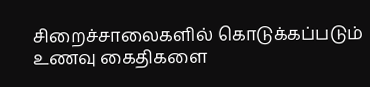சிறைச்சாலைகளில் கொடுக்கப்படும் உணவு கைதிகளை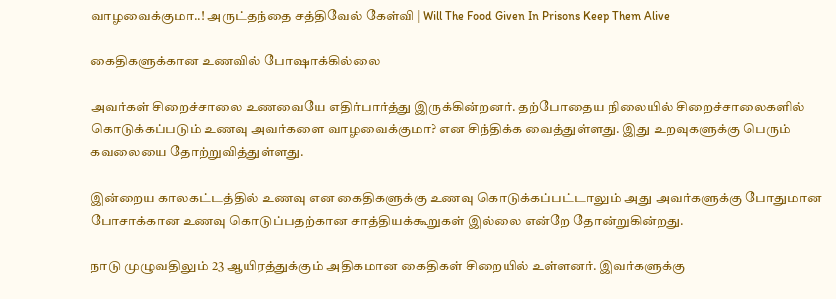வாழவைக்குமா..! அருட்தந்தை சத்திவேல் கேள்வி | Will The Food Given In Prisons Keep Them Alive

கைதிகளுக்கான உணவில் போஷாக்கில்லை

அவர்கள் சிறைச்சாலை உணவையே எதிர்பார்த்து இருக்கின்றனர். தற்போதைய நிலையில் சிறைச்சாலைகளில் கொடுக்கப்படும் உணவு அவர்களை வாழவைக்குமா? என சிந்திக்க வைத்துள்ளது. இது உறவுகளுக்கு பெரும் கவலையை தோற்றுவித்துள்ளது.

இன்றைய காலகட்டத்தில் உணவு என கைதிகளுக்கு உணவு கொடுக்கப்பட்டாலும் அது அவர்களுக்கு போதுமான போசாக்கான உணவு கொடுப்பதற்கான சாத்தியக்கூறுகள் இல்லை என்றே தோன்றுகின்றது.

நாடு முழுவதிலும் 23 ஆயிரத்துக்கும் அதிகமான கைதிகள் சிறையில் உள்ளனர். இவர்களுக்கு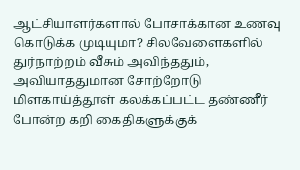ஆட்சியாளர்களால் போசாக்கான உணவு கொடுக்க முடியுமா? சிலவேளைகளில் துர்நாற்றம் வீசும் அவிந்ததும், அவியாததுமான சோற்றோடு மிளகாய்த்தூள் கலக்கப்பட்ட தண்ணீர் போன்ற கறி கைதிகளுக்குக்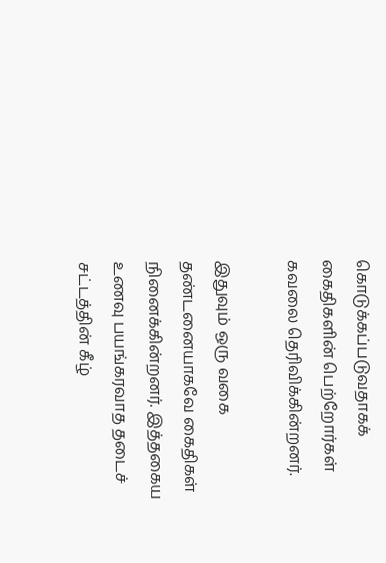கொடுக்கப்படுவதாகக் கைதிகளின் பெற்றோர்கள் கவலை தெரிவிக்கின்றனர்.

இதுவும் ஒரு வகை தண்டனையாகவே கைதிகள் நினைக்கின்றனர். இத்தகைய உணவு பயங்கரவாத தடைச் சட்டத்தின் கீழ்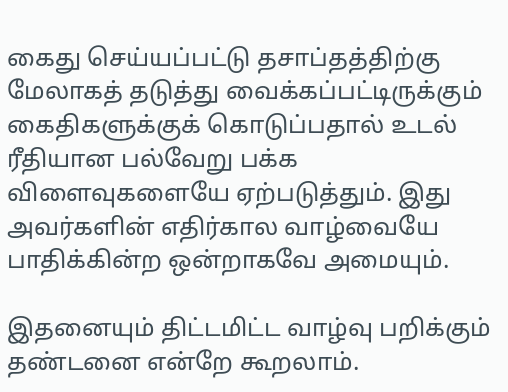கைது செய்யப்பட்டு தசாப்தத்திற்கு மேலாகத் தடுத்து வைக்கப்பட்டிருக்கும் கைதிகளுக்குக் கொடுப்பதால் உடல் ரீதியான பல்வேறு பக்க விளைவுகளையே ஏற்படுத்தும். இது அவர்களின் எதிர்கால வாழ்வையே பாதிக்கின்ற ஒன்றாகவே அமையும்.

இதனையும் திட்டமிட்ட வாழ்வு பறிக்கும் தண்டனை என்றே கூறலாம்.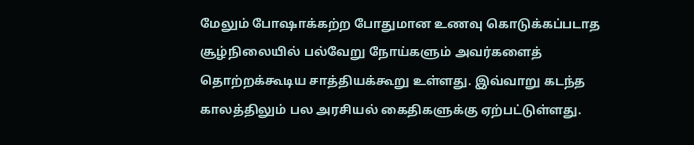மேலும் போஷாக்கற்ற போதுமான உணவு கொடுக்கப்படாத சூழ்நிலையில் பல்வேறு நோய்களும் அவர்களைத் தொற்றக்கூடிய சாத்தியக்கூறு உள்ளது. இவ்வாறு கடந்த காலத்திலும் பல அரசியல் கைதிகளுக்கு ஏற்பட்டுள்ளது.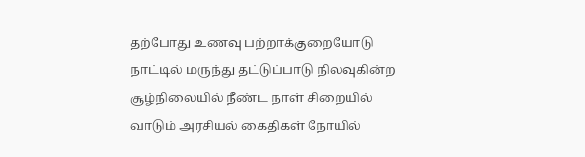தற்போது உணவு பற்றாக்குறையோடு நாட்டில் மருந்து தட்டுப்பாடு நிலவுகின்ற சூழ்நிலையில் நீண்ட நாள் சிறையில் வாடும் அரசியல் கைதிகள் நோயில்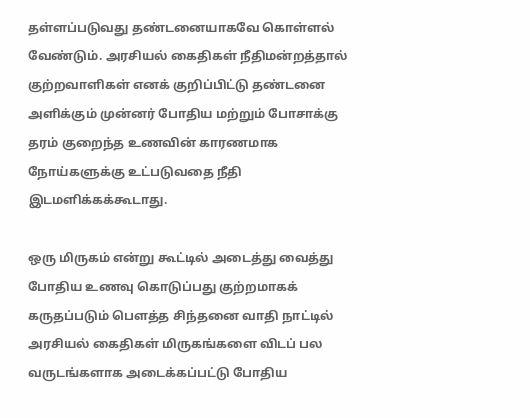தள்ளப்படுவது தண்டனையாகவே கொள்ளல் வேண்டும். அரசியல் கைதிகள் நீதிமன்றத்தால் குற்றவாளிகள் எனக் குறிப்பிட்டு தண்டனை அளிக்கும் முன்னர் போதிய மற்றும் போசாக்கு தரம் குறைந்த உணவின் காரணமாக நோய்களுக்கு உட்படுவதை நீதி இடமளிக்கக்கூடாது.

ஒரு மிருகம் என்று கூட்டில் அடைத்து வைத்து போதிய உணவு கொடுப்பது குற்றமாகக் கருதப்படும் பௌத்த சிந்தனை வாதி நாட்டில் அரசியல் கைதிகள் மிருகங்களை விடப் பல வருடங்களாக அடைக்கப்பட்டு போதிய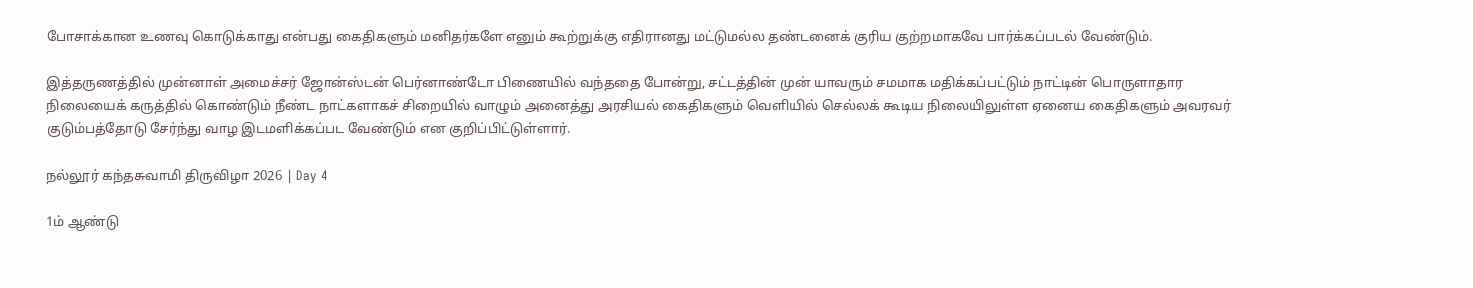போசாக்கான உணவு கொடுக்காது என்பது கைதிகளும் மனிதர்களே எனும் கூற்றுக்கு எதிரானது மட்டுமல்ல தண்டனைக் குரிய குற்றமாகவே பார்க்கப்படல் வேண்டும்.

இத்தருணத்தில் முன்னாள் அமைச்சர் ஜோன்ஸ்டன் பெர்னாண்டோ பிணையில் வந்ததை போன்று, சட்டத்தின் முன் யாவரும் சமமாக மதிக்கப்பட்டும் நாட்டின் பொருளாதார நிலையைக் கருத்தில் கொண்டும் நீண்ட நாட்களாகச் சிறையில் வாழும் அனைத்து அரசியல் கைதிகளும் வெளியில் செல்லக் கூடிய நிலையிலுள்ள ஏனைய கைதிகளும் அவரவர் குடும்பத்தோடு சேர்ந்து வாழ இடமளிக்கப்பட வேண்டும் என குறிப்பிட்டுள்ளார்.

நல்லூர் கந்தசுவாமி திருவிழா 2026 | Day 4

1ம் ஆண்டு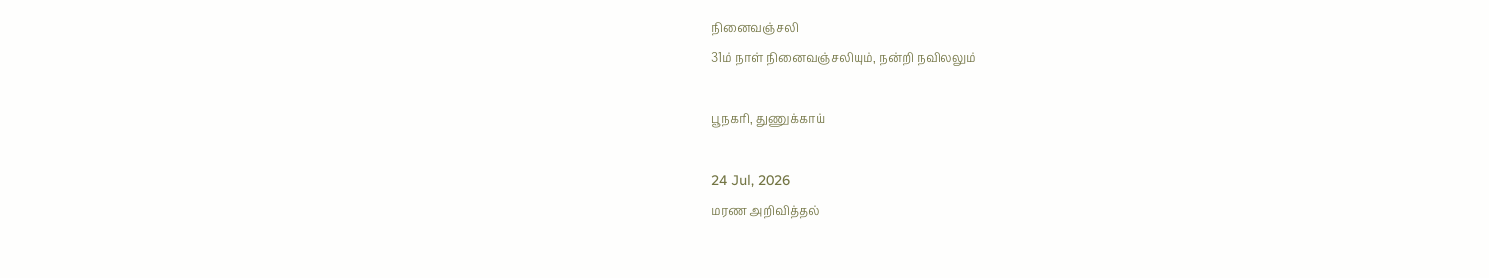நினைவஞ்சலி
31ம் நாள் நினைவஞ்சலியும், நன்றி நவிலலும்

பூநகரி, துணுக்காய்

24 Jul, 2026
மரண அறிவித்தல்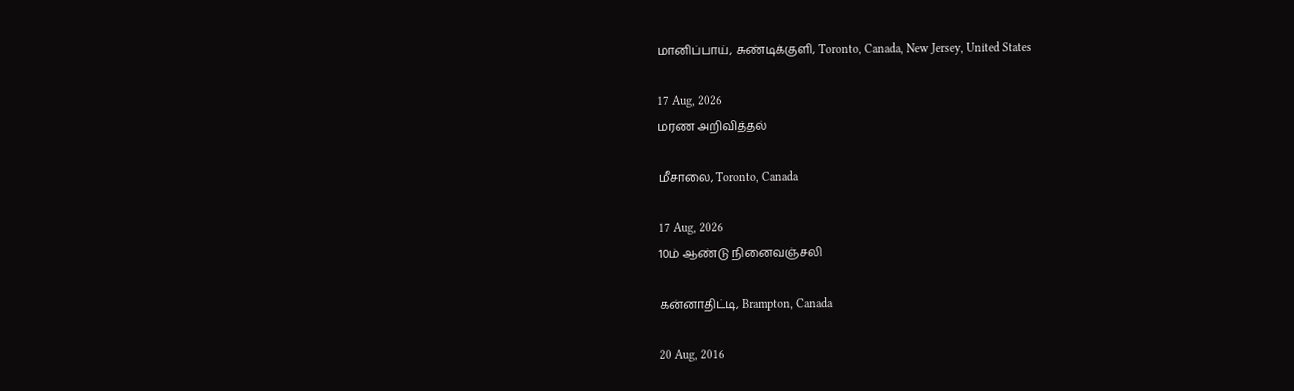மானிப்பாய், சுண்டிக்குளி, Toronto, Canada, New Jersey, United States

17 Aug, 2026
மரண அறிவித்தல்

மீசாலை, Toronto, Canada

17 Aug, 2026
10ம் ஆண்டு நினைவஞ்சலி

கன்னாதிட்டி, Brampton, Canada

20 Aug, 2016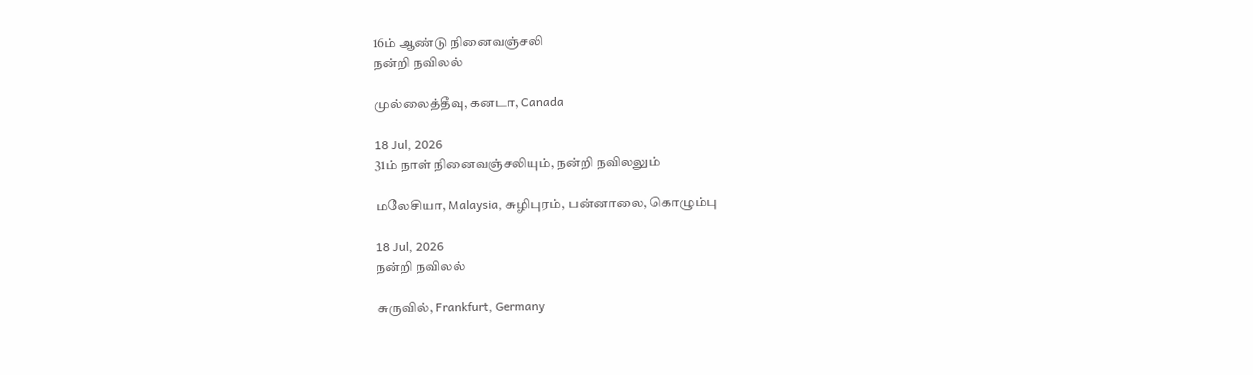16ம் ஆண்டு நினைவஞ்சலி
நன்றி நவிலல்

முல்லைத்தீவு, கனடா, Canada

18 Jul, 2026
31ம் நாள் நினைவஞ்சலியும், நன்றி நவிலலும்

மலேசியா, Malaysia, சுழிபுரம், பன்னாலை, கொழும்பு

18 Jul, 2026
நன்றி நவிலல்

சுருவில், Frankfurt, Germany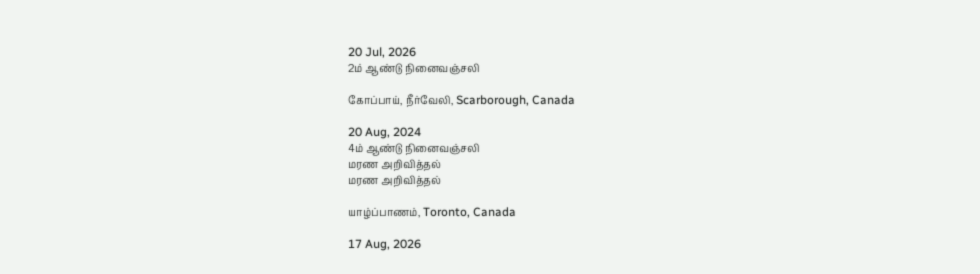20 Jul, 2026
2ம் ஆண்டு நினைவஞ்சலி

கோப்பாய், நீர்வேலி, Scarborough, Canada

20 Aug, 2024
4ம் ஆண்டு நினைவஞ்சலி
மரண அறிவித்தல்
மரண அறிவித்தல்

யாழ்ப்பாணம், Toronto, Canada

17 Aug, 2026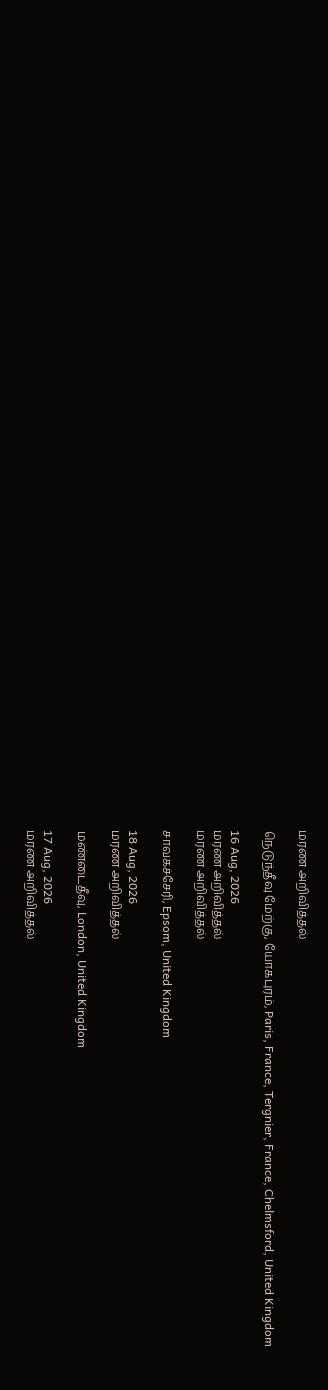மரண அறிவித்தல்

நெடுந்தீவு மேற்கு, யோகபுரம், Paris, France, Tergnier, France, Chelmsford, United Kingdom

16 Aug, 2026
மரண அறிவித்தல்
மரண அறிவித்தல்

சாவகச்சேரி, Epsom, United Kingdom

18 Aug, 2026
மரண அறிவித்தல்

மண்டைதீவு, London, United Kingdom

17 Aug, 2026
மரண அறிவித்தல்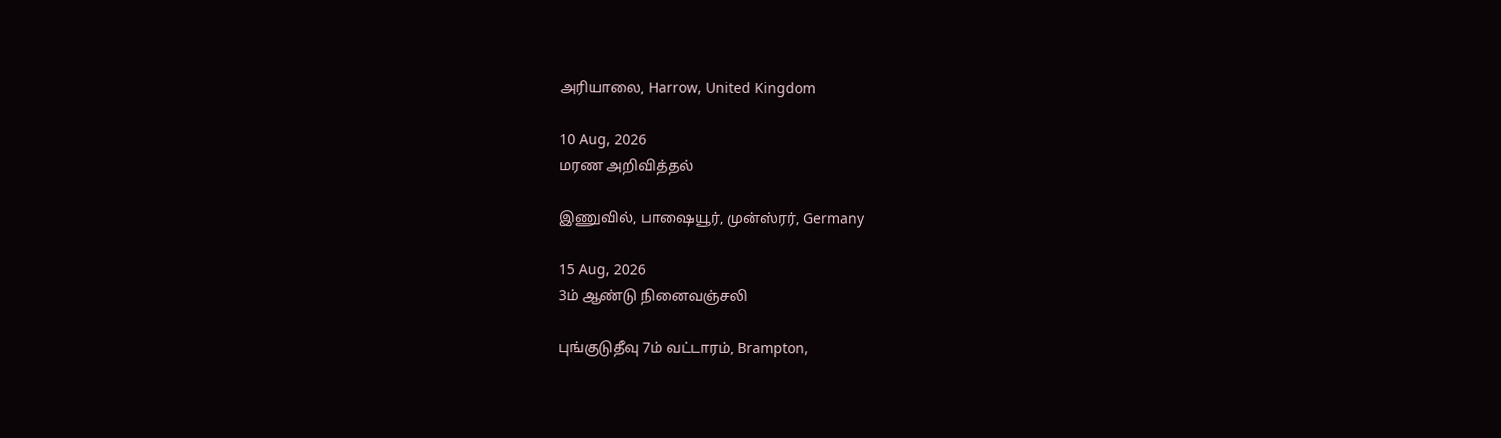அரியாலை, Harrow, United Kingdom

10 Aug, 2026
மரண அறிவித்தல்

இணுவில், பாஷையூர், முன்ஸ்ரர், Germany

15 Aug, 2026
3ம் ஆண்டு நினைவஞ்சலி

புங்குடுதீவு 7ம் வட்டாரம், Brampton,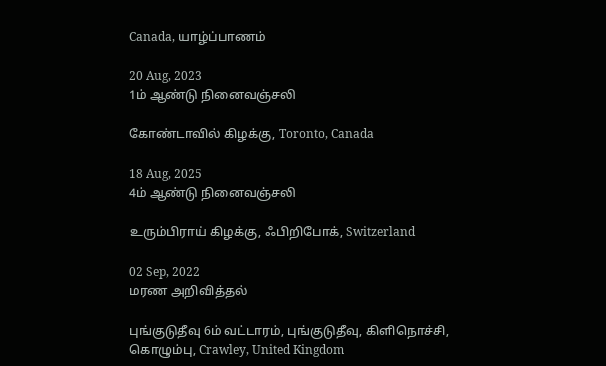Canada, யாழ்ப்பாணம்

20 Aug, 2023
1ம் ஆண்டு நினைவஞ்சலி

கோண்டாவில் கிழக்கு, Toronto, Canada

18 Aug, 2025
4ம் ஆண்டு நினைவஞ்சலி

உரும்பிராய் கிழக்கு, ஃபிறிபோக், Switzerland

02 Sep, 2022
மரண அறிவித்தல்

புங்குடுதீவு 6ம் வட்டாரம், புங்குடுதீவு, கிளிநொச்சி, கொழும்பு, Crawley, United Kingdom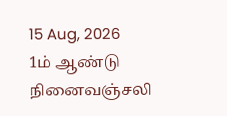15 Aug, 2026
1ம் ஆண்டு நினைவஞ்சலி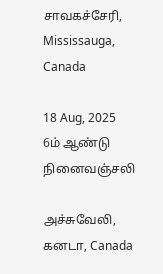சாவகச்சேரி, Mississauga, Canada

18 Aug, 2025
6ம் ஆண்டு நினைவஞ்சலி

அச்சுவேலி, கனடா, Canada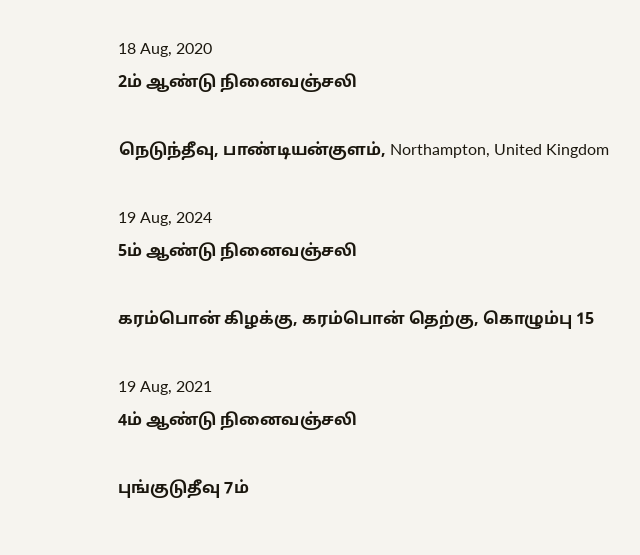18 Aug, 2020
2ம் ஆண்டு நினைவஞ்சலி

நெடுந்தீவு, பாண்டியன்குளம், Northampton, United Kingdom

19 Aug, 2024
5ம் ஆண்டு நினைவஞ்சலி

கரம்பொன் கிழக்கு, கரம்பொன் தெற்கு, கொழும்பு 15

19 Aug, 2021
4ம் ஆண்டு நினைவஞ்சலி

புங்குடுதீவு 7ம்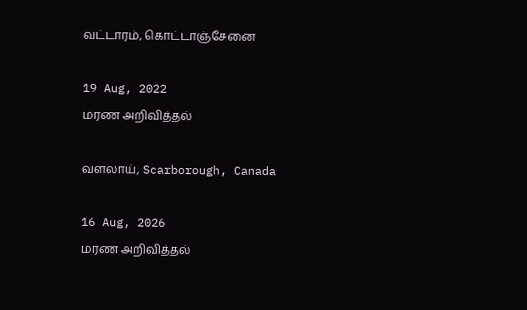வட்டாரம், கொட்டாஞ்சேனை

19 Aug, 2022
மரண அறிவித்தல்

வளலாய், Scarborough, Canada

16 Aug, 2026
மரண அறிவித்தல்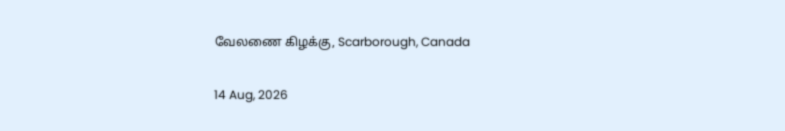வேலணை கிழக்கு, Scarborough, Canada

14 Aug, 2026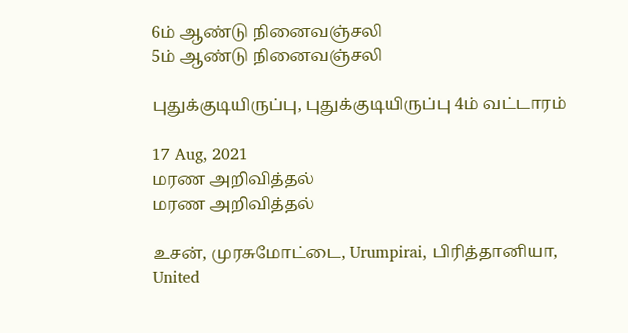6ம் ஆண்டு நினைவஞ்சலி
5ம் ஆண்டு நினைவஞ்சலி

புதுக்குடியிருப்பு, புதுக்குடியிருப்பு 4ம் வட்டாரம்

17 Aug, 2021
மரண அறிவித்தல்
மரண அறிவித்தல்

உசன், முரசுமோட்டை, Urumpirai, பிரித்தானியா, United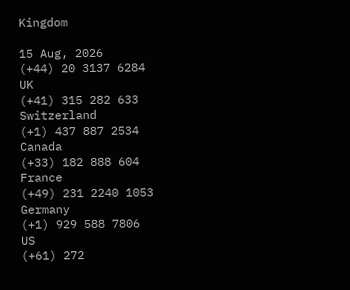Kingdom

15 Aug, 2026
(+44) 20 3137 6284
UK
(+41) 315 282 633
Switzerland
(+1) 437 887 2534
Canada
(+33) 182 888 604
France
(+49) 231 2240 1053
Germany
(+1) 929 588 7806
US
(+61) 272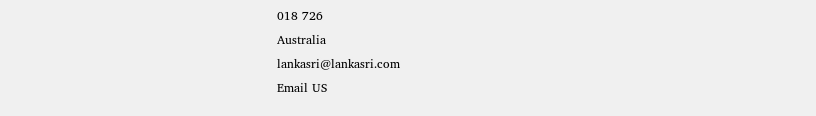018 726
Australia
lankasri@lankasri.com
Email US